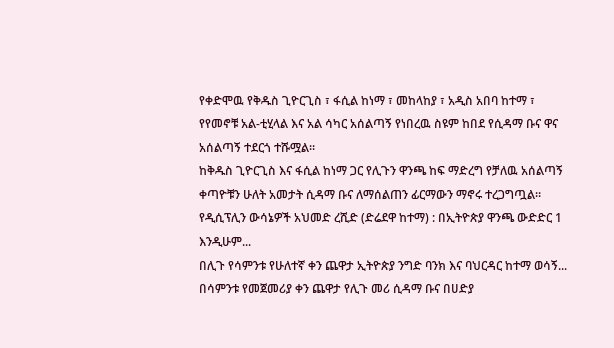የቀድሞዉ የቅዱስ ጊዮርጊስ ፣ ፋሲል ከነማ ፣ መከላከያ ፣ አዲስ አበባ ከተማ ፣ የየመኖቹ አል-ቲሂላል እና አል ሳካር አሰልጣኝ የነበረዉ ስዩም ከበደ የሲዳማ ቡና ዋና አሰልጣኝ ተደርጎ ተሹሟል።
ከቅዱስ ጊዮርጊስ እና ፋሲል ከነማ ጋር የሊጉን ዋንጫ ከፍ ማድረግ የቻለዉ አሰልጣኝ ቀጣዮቹን ሁለት አመታት ሲዳማ ቡና ለማሰልጠን ፊርማውን ማኖሩ ተረጋግጧል።
የዲሲፕሊን ውሳኔዎች አህመድ ረሺድ (ድሬደዋ ከተማ) : በኢትዮጵያ ዋንጫ ውድድር 1 እንዲሁም...
በሊጉ የሳምንቱ የሁለተኛ ቀን ጨዋታ ኢትዮጵያ ንግድ ባንክ እና ባህርዳር ከተማ ወሳኝ...
በሳምንቱ የመጀመሪያ ቀን ጨዋታ የሊጉ መሪ ሲዳማ ቡና በሀድያ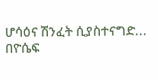ሆሳዕና ሽንፈት ሲያስተናግድ...
በዮሴፍ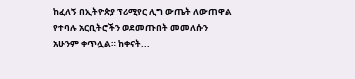ከፈለኝ በኢትዮጵያ ፕሪሚየር ሊግ ውጤት ለውጠዋል የተባሉ አርቢትሮችን ወደመጡበት መመለሱን አሁንም ቀጥሏል። ከቀናት...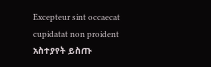Excepteur sint occaecat cupidatat non proident
አስተያየት ይስጡ